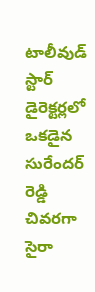టాలీవుడ్ స్టార్ డైరెక్టర్లలో ఒకడైన సురేందర్ రెడ్డి చివరగా సైరా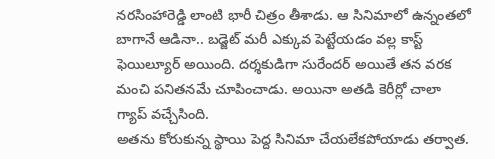నరసింహారెడ్డి లాంటి భారీ చిత్రం తీశాడు. ఆ సినిమాలో ఉన్నంతలో బాగానే ఆడినా.. బడ్జెట్ మరీ ఎక్కువ పెట్టేయడం వల్ల కాస్ట్ ఫెయిల్యూర్ అయింది. దర్శకుడిగా సురేందర్ అయితే తన వరక మంచి పనితనమే చూపించాడు. అయినా అతడి కెరీర్లో చాలా గ్యాప్ వచ్చేసింది.
అతను కోరుకున్న స్థాయి పెద్ద సినిమా చేయలేకపోయాడు తర్వాత.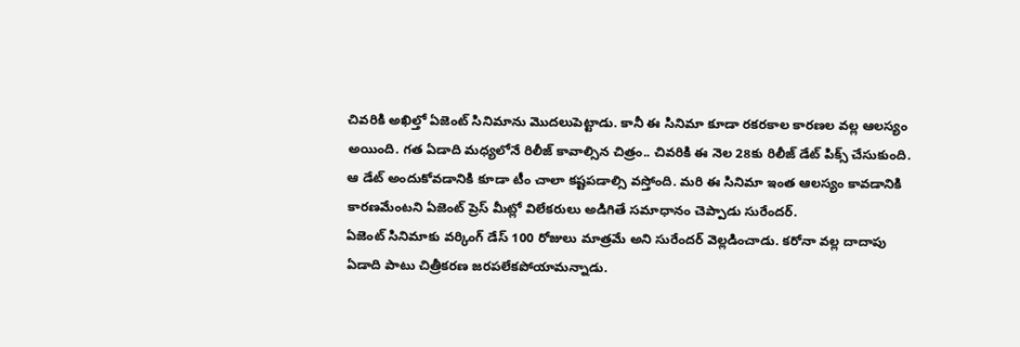చివరికి అఖిల్తో ఏజెంట్ సినిమాను మొదలుపెట్టాడు. కానీ ఈ సినిమా కూడా రకరకాల కారణల వల్ల ఆలస్యం అయింది. గత ఏడాది మధ్యలోనే రిలీజ్ కావాల్సిన చిత్రం.. చివరికి ఈ నెల 28కు రిలీజ్ డేట్ పిక్స్ చేసుకుంది. ఆ డేట్ అందుకోవడానికి కూడా టీం చాలా కష్టపడాల్సి వస్తోంది. మరి ఈ సినిమా ఇంత ఆలస్యం కావడానికి కారణమేంటని ఏజెంట్ ప్రెస్ మీట్లో విలేకరులు అడిగితే సమాధానం చెప్పాడు సురేందర్.
ఏజెంట్ సినిమాకు వర్కింగ్ డేస్ 100 రోజులు మాత్రమే అని సురేందర్ వెల్లడించాడు. కరోనా వల్ల దాదాపు ఏడాది పాటు చిత్రీకరణ జరపలేకపోయామన్నాడు.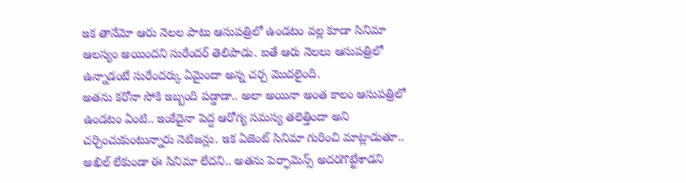ఇక తానేమో ఆరు నెలల పాటు ఆసుపత్రిలో ఉండటం వల్ల కూడా సినిమా ఆలస్యం అయిందని సురేందర్ తెలిపాడు. ఐతే ఆరు నెలలు ఆసుపత్రిలో ఉన్నాడంటే సురేందర్కు ఏమైందా అన్న చర్చ మొదలైంది.
అతను కరోనా సోకి ఇబ్బంది పడ్డాడా.. అలా అయినా అంత కాలం ఆసుపత్రిలో ఉండటం ఏంటి.. ఇంకేదైనా పెద్ద ఆరోగ్య సమస్య తలెత్తిందా అని చర్చించుకుంటున్నారు నెటిజన్లు. ఇక ఏజెంట్ సినిమా గురించి మాట్లాడుతూ.. అఖిల్ లేకుండా ఈ సినిమా లేదని.. అతను పెర్ఫామెన్స్ అదరగొట్టేశాడని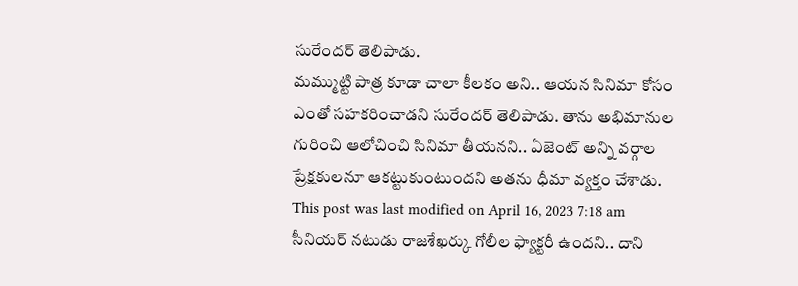సురేందర్ తెలిపాడు.
మమ్ముట్టి పాత్ర కూడా చాలా కీలకం అని.. ఆయన సినిమా కోసం ఎంతో సహకరించాడని సురేందర్ తెలిపాడు. తాను అభిమానుల గురించి ఆలోచించి సినిమా తీయనని.. ఏజెంట్ అన్ని వర్గాల ప్రేక్షకులనూ ఆకట్టుకుంటుందని అతను ధీమా వ్యక్తం చేశాడు.
This post was last modified on April 16, 2023 7:18 am
సీనియర్ నటుడు రాజశేఖర్కు గోలీల ఫ్యాక్టరీ ఉందని.. దాని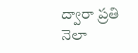ద్వారా ప్రతి నెలా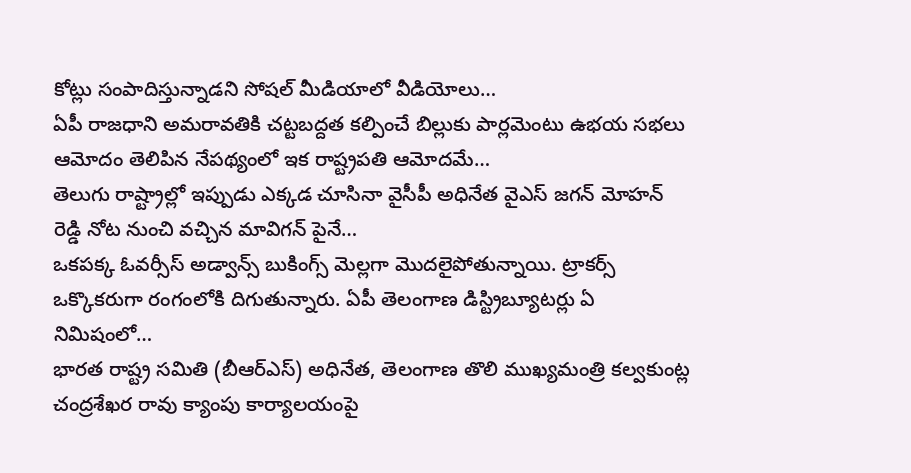కోట్లు సంపాదిస్తున్నాడని సోషల్ మీడియాలో వీడియోలు…
ఏపీ రాజధాని అమరావతికి చట్టబద్దత కల్పించే బిల్లుకు పార్లమెంటు ఉభయ సభలు ఆమోదం తెలిపిన నేపథ్యంలో ఇక రాష్ట్రపతి ఆమోదమే…
తెలుగు రాష్ట్రాల్లో ఇప్పుడు ఎక్కడ చూసినా వైసీపీ అధినేత వైఎస్ జగన్ మోహన్ రెడ్డి నోట నుంచి వచ్చిన మావిగన్ పైనే…
ఒకపక్క ఓవర్సీస్ అడ్వాన్స్ బుకింగ్స్ మెల్లగా మొదలైపోతున్నాయి. ట్రాకర్స్ ఒక్కొకరుగా రంగంలోకి దిగుతున్నారు. ఏపీ తెలంగాణ డిస్ట్రిబ్యూటర్లు ఏ నిమిషంలో…
భారత రాష్ట్ర సమితి (బీఆర్ఎస్) అధినేత, తెలంగాణ తొలి ముఖ్యమంత్రి కల్వకుంట్ల చంద్రశేఖర రావు క్యాంపు కార్యాలయంపై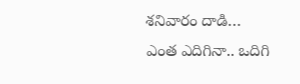శనివారం దాడి…
ఎంత ఎదిగినా.. ఒదిగి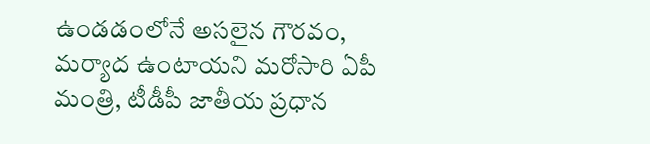ఉండడంలోనే అసలైన గౌరవం, మర్యాద ఉంటాయని మరోసారి ఏపీ మంత్రి, టీడీపీ జాతీయ ప్రధాన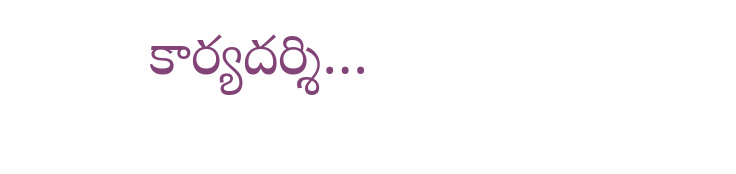కార్యదర్శి…